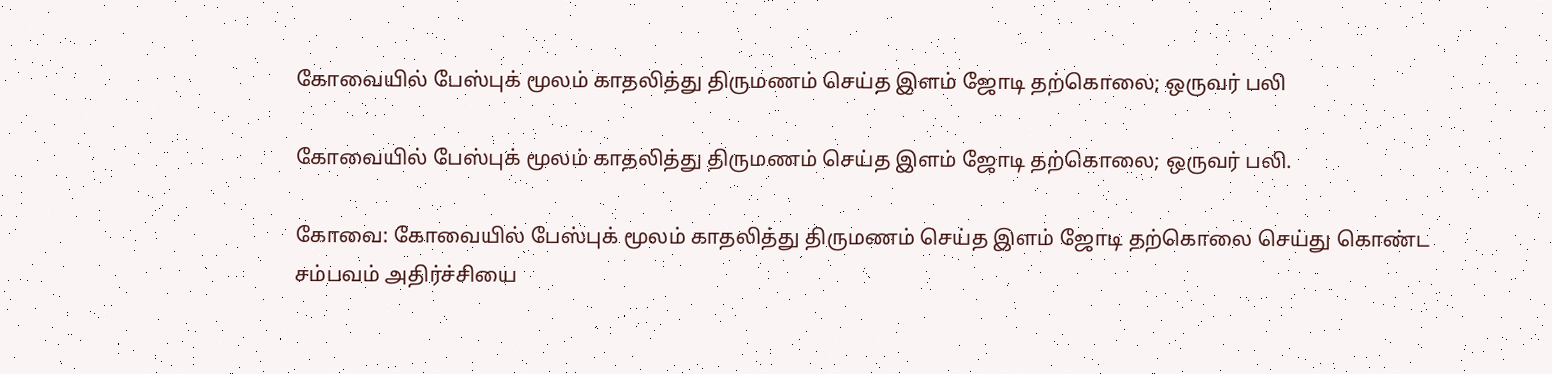கோவையில் பேஸ்புக் மூலம் காதலித்து திருமணம் செய்த இளம் ஜோடி தற்கொலை; ஒருவர் பலி

கோவையில் பேஸ்புக் மூலம் காதலித்து திருமணம் செய்த இளம் ஜோடி தற்கொலை; ஒருவர் பலி.

கோவை: கோவையில் பேஸ்புக் மூலம் காதலித்து திருமணம் செய்த இளம் ஜோடி தற்கொலை செய்து கொண்ட சம்பவம் அதிர்ச்சியை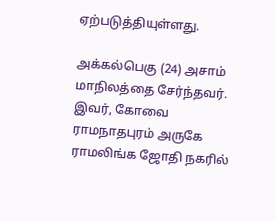ஏற்படுத்தியுள்ளது.

அக்கல்பெகு (24) அசாம் மாநிலத்தை சேர்ந்தவர். இவர், கோவை ராமநாதபுரம் அருகே ராமலிங்க ஜோதி நகரில்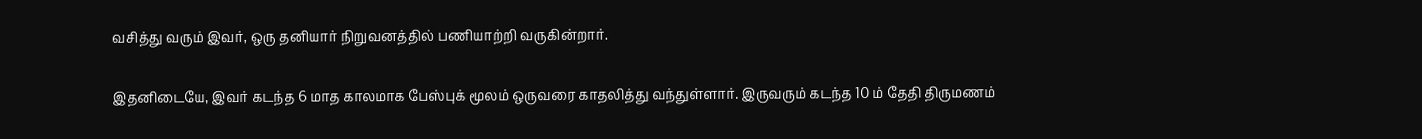வசித்து வரும் இவர், ஒரு தனியார் நிறுவனத்தில் பணியாற்றி வருகின்றார்.

இதனிடையே, இவர் கடந்த 6 மாத காலமாக பேஸ்புக் மூலம் ஒருவரை காதலித்து வந்துள்ளார். இருவரும் கடந்த 10 ம் தேதி திருமணம்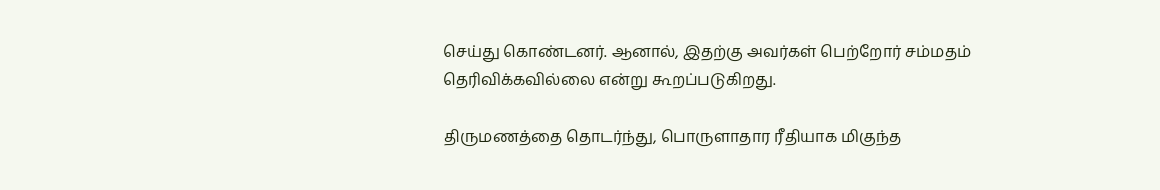செய்து கொண்டனர். ஆனால், இதற்கு அவர்கள் பெற்றோர் சம்மதம் தெரிவிக்கவில்லை என்று கூறப்படுகிறது.

திருமணத்தை தொடர்ந்து, பொருளாதார ரீதியாக மிகுந்த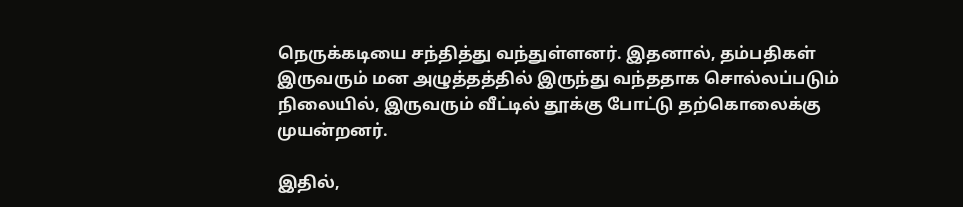நெருக்கடியை சந்தித்து வந்துள்ளனர். இதனால், தம்பதிகள் இருவரும் மன அழுத்தத்தில் இருந்து வந்ததாக சொல்லப்படும் நிலையில், இருவரும் வீட்டில் தூக்கு போட்டு தற்கொலைக்கு முயன்றனர்.

இதில்,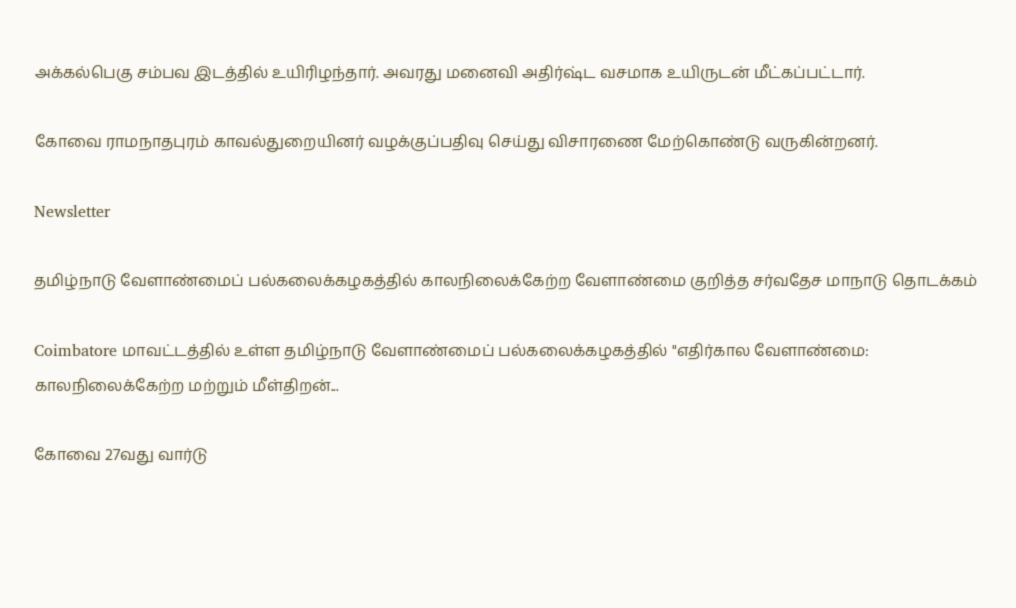அக்கல்பெகு சம்பவ இடத்தில் உயிரிழந்தார். அவரது மனைவி அதிர்ஷ்ட வசமாக உயிருடன் மீட்கப்பட்டார்.

கோவை ராமநாதபுரம் காவல்துறையினர் வழக்குப்பதிவு செய்து விசாரணை மேற்கொண்டு வருகின்றனர்.

Newsletter

தமிழ்நாடு வேளாண்மைப் பல்கலைக்கழகத்தில் காலநிலைக்கேற்ற வேளாண்மை குறித்த சர்வதேச மாநாடு தொடக்கம்

Coimbatore மாவட்டத்தில் உள்ள தமிழ்நாடு வேளாண்மைப் பல்கலைக்கழகத்தில் "எதிர்கால வேளாண்மை: காலநிலைக்கேற்ற மற்றும் மீள்திறன்...

கோவை 27வது வார்டு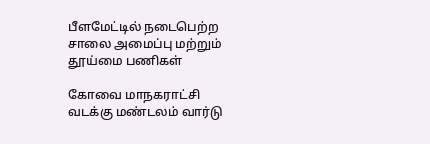பீளமேட்டில் நடைபெற்ற சாலை அமைப்பு மற்றும் தூய்மை பணிகள்

கோவை மாநகராட்சி வடக்கு மண்டலம் வார்டு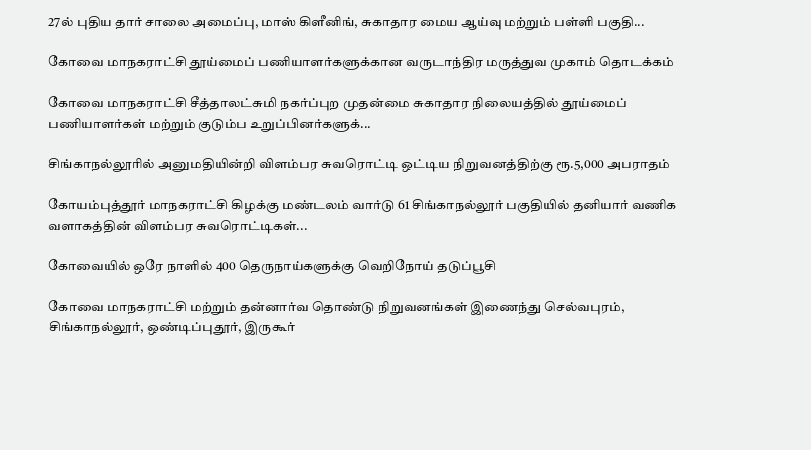27ல் புதிய தார் சாலை அமைப்பு, மாஸ் கிளீனிங், சுகாதார மைய ஆய்வு மற்றும் பள்ளி பகுதி...

கோவை மாநகராட்சி தூய்மைப் பணியாளர்களுக்கான வருடாந்திர மருத்துவ முகாம் தொடக்கம்

கோவை மாநகராட்சி சீத்தாலட்சுமி நகர்ப்புற முதன்மை சுகாதார நிலையத்தில் தூய்மைப் பணியாளர்கள் மற்றும் குடும்ப உறுப்பினர்களுக்...

சிங்காநல்லூரில் அனுமதியின்றி விளம்பர சுவரொட்டி ஒட்டிய நிறுவனத்திற்கு ரூ.5,000 அபராதம்

கோயம்புத்தூர் மாநகராட்சி கிழக்கு மண்டலம் வார்டு 61 சிங்காநல்லூர் பகுதியில் தனியார் வணிக வளாகத்தின் விளம்பர சுவரொட்டிகள்...

கோவையில் ஒரே நாளில் 400 தெருநாய்களுக்கு வெறிநோய் தடுப்பூசி

கோவை மாநகராட்சி மற்றும் தன்னார்வ தொண்டு நிறுவனங்கள் இணைந்து செல்வபுரம், சிங்காநல்லூர், ஒண்டிப்புதூர், இருகூர்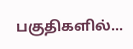பகுதிகளில்...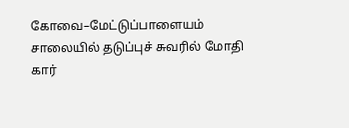கோவை–மேட்டுப்பாளையம் சாலையில் தடுப்புச் சுவரில் மோதி கார்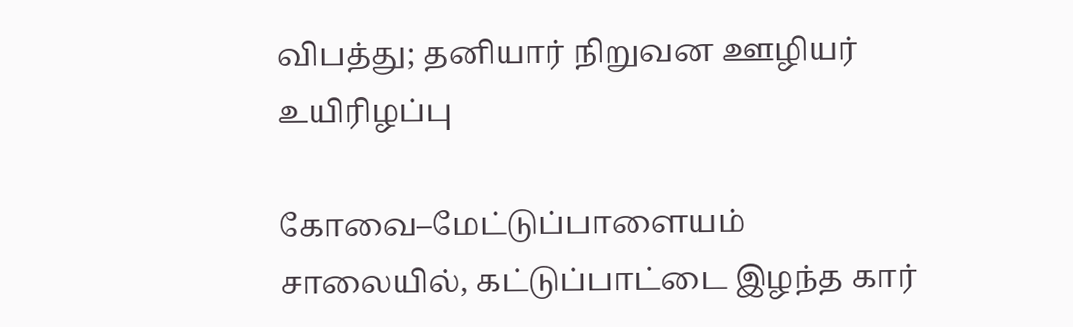விபத்து; தனியார் நிறுவன ஊழியர் உயிரிழப்பு

கோவை–மேட்டுப்பாளையம் சாலையில், கட்டுப்பாட்டை இழந்த கார்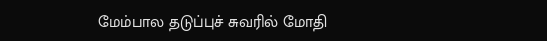மேம்பால தடுப்புச் சுவரில் மோதி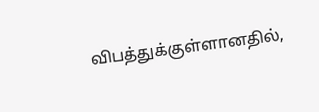விபத்துக்குள்ளானதில்,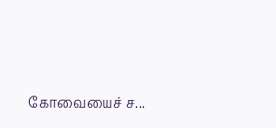கோவையைச் ச...